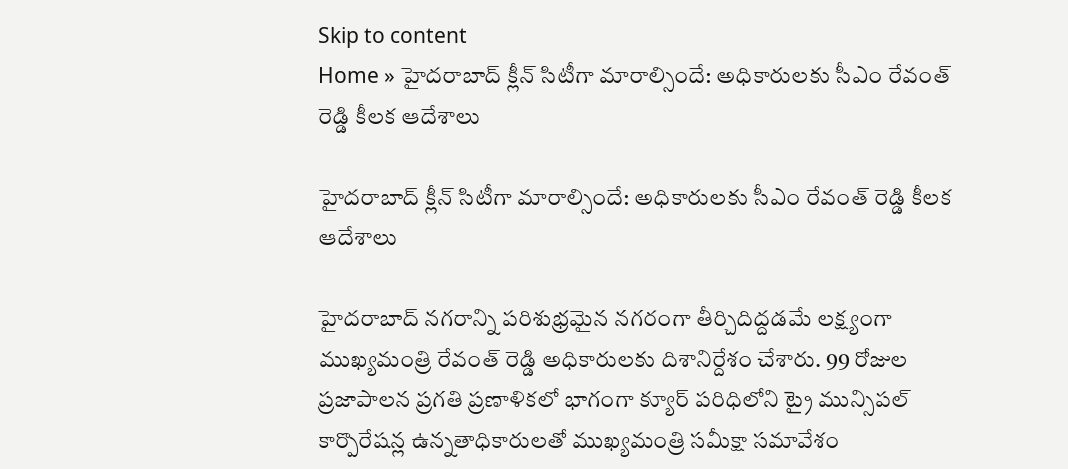Skip to content
Home » హైదరాబాద్ క్లీన్ సిటీగా మారాల్సిందే: అధికారులకు సీఎం రేవంత్ రెడ్డి కీలక ఆదేశాలు

హైదరాబాద్ క్లీన్ సిటీగా మారాల్సిందే: అధికారులకు సీఎం రేవంత్ రెడ్డి కీలక ఆదేశాలు

హైదరాబాద్ నగరాన్ని పరిశుభ్రమైన నగరంగా తీర్చిదిద్దడమే లక్ష్యంగా ముఖ్యమంత్రి రేవంత్ రెడ్డి అధికారులకు దిశానిర్దేశం చేశారు. 99 రోజుల ప్రజాపాలన ప్రగతి ప్రణాళికలో భాగంగా క్యూర్ పరిధిలోని ట్రై మున్సిపల్ కార్పొరేషన్ల ఉన్నతాధికారులతో ముఖ్యమంత్రి సమీక్షా సమావేశం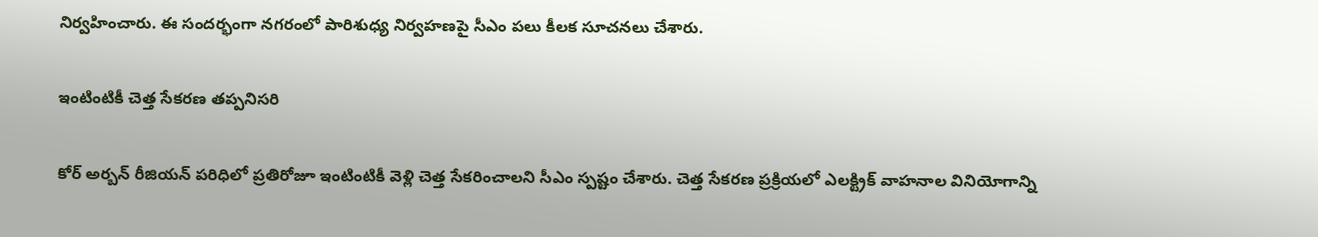నిర్వహించారు. ఈ సందర్భంగా నగరంలో పారిశుధ్య నిర్వహణపై సీఎం పలు కీలక సూచనలు చేశారు.

ఇంటింటికీ చెత్త సేకరణ తప్పనిసరి

కోర్ అర్బన్ రీజియన్ పరిధిలో ప్రతిరోజూ ఇంటింటికీ వెళ్లి చెత్త సేకరించాలని సీఎం స్పష్టం చేశారు. చెత్త సేకరణ ప్రక్రియలో ఎలక్ట్రిక్ వాహనాల వినియోగాన్ని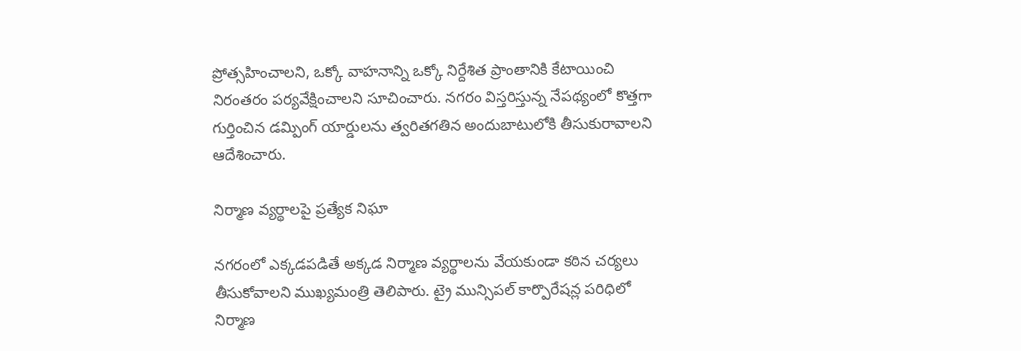ప్రోత్సహించాలని, ఒక్కో వాహనాన్ని ఒక్కో నిర్దేశిత ప్రాంతానికి కేటాయించి నిరంతరం పర్యవేక్షించాలని సూచించారు. నగరం విస్తరిస్తున్న నేపథ్యంలో కొత్తగా గుర్తించిన డమ్పింగ్ యార్డులను త్వరితగతిన అందుబాటులోకి తీసుకురావాలని ఆదేశించారు.

నిర్మాణ వ్యర్థాలపై ప్రత్యేక నిఘా

నగరంలో ఎక్కడపడితే అక్కడ నిర్మాణ వ్యర్థాలను వేయకుండా కఠిన చర్యలు తీసుకోవాలని ముఖ్యమంత్రి తెలిపారు. ట్రై మున్సిపల్ కార్పొరేషన్ల పరిధిలో నిర్మాణ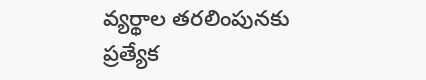వ్యర్థాల తరలింపునకు ప్రత్యేక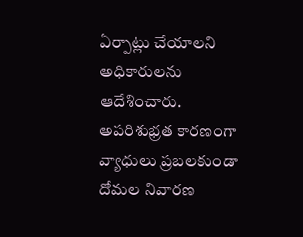ఏర్పాట్లు చేయాలని అధికారులను ఆదేశించారు. అపరిశుభ్రత కారణంగా వ్యాధులు ప్రబలకుండా దోమల నివారణ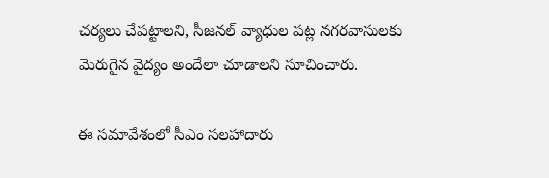చర్యలు చేపట్టాలని, సీజనల్ వ్యాధుల పట్ల నగరవాసులకు మెరుగైన వైద్యం అందేలా చూడాలని సూచించారు.

ఈ సమావేశంలో సీఎం సలహాదారు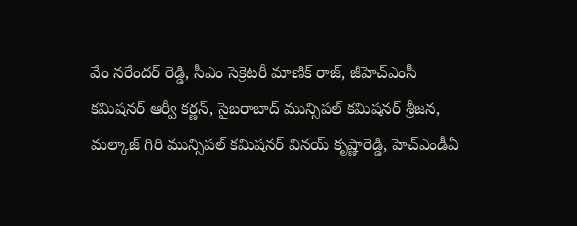వేం నరేందర్ రెడ్డి, సీఎం సెక్రెటరీ మాణిక్ రాజ్, జీహెచ్ఎంసీ కమిషనర్ ఆర్వీ కర్ణన్, సైబరాబాద్ మున్సిపల్ కమిషనర్ శ్రీజన, మల్కాజ్ గిరి మున్సిపల్ కమిషనర్ వినయ్ కృష్ణారెడ్డి, హెచ్ఎండీఏ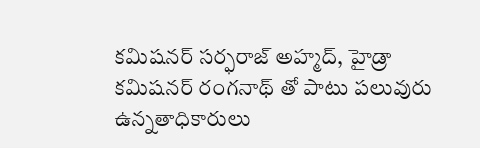కమిషనర్ సర్ఫరాజ్ అహ్మద్, హైడ్రా కమిషనర్ రంగనాథ్ తో పాటు పలువురు ఉన్నతాధికారులు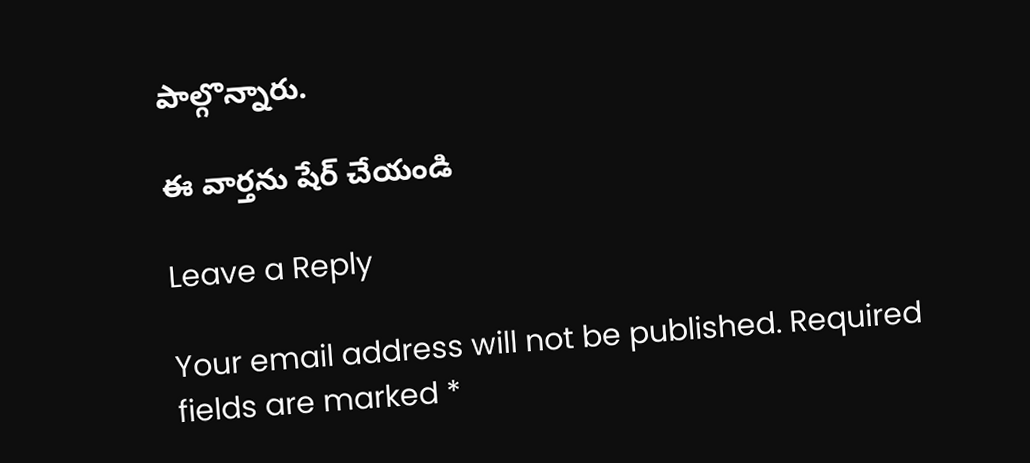పాల్గొన్నారు.

ఈ వార్తను షేర్ చేయండి

Leave a Reply

Your email address will not be published. Required fields are marked *